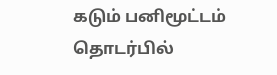கடும் பனிமூட்டம் தொடர்பில்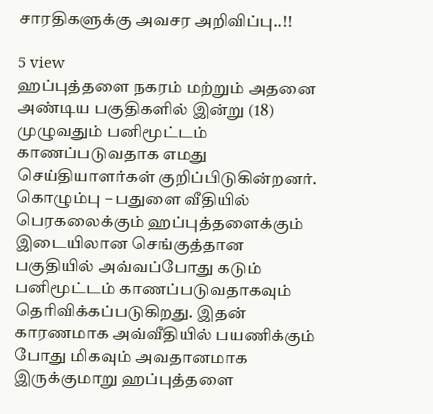சாரதிகளுக்கு அவசர அறிவிப்பு..!!

5 view
ஹப்புத்தளை நகரம் மற்றும் அதனை அண்டிய பகுதிகளில் இன்று (18) முழுவதும் பனிமூட்டம் காணப்படுவதாக எமது செய்தியாளர்கள் குறிப்பிடுகின்றனர். கொழும்பு – பதுளை வீதியில் பெரகலைக்கும் ஹப்புத்தளைக்கும் இடையிலான செங்குத்தான பகுதியில் அவ்வப்போது கடும் பனிமூட்டம் காணப்படுவதாகவும் தெரிவிக்கப்படுகிறது. இதன் காரணமாக அவ்வீதியில் பயணிக்கும் போது மிகவும் அவதானமாக இருக்குமாறு ஹப்புத்தளை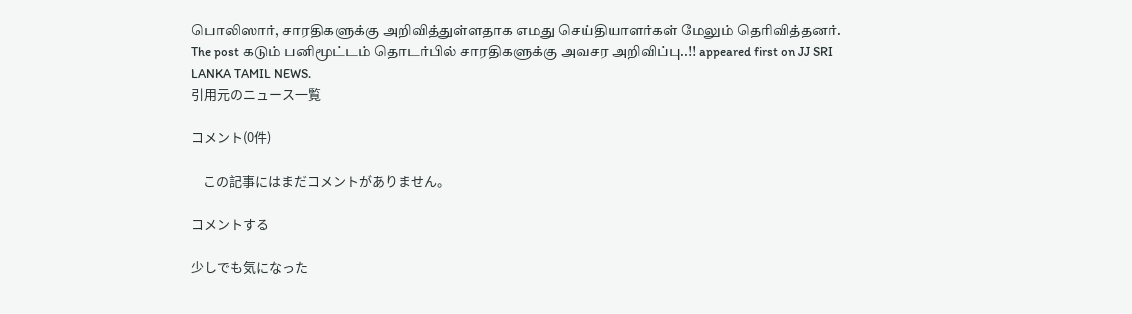பொலிஸார், சாரதிகளுக்கு அறிவித்துள்ளதாக எமது செய்தியாளர்கள் மேலும் தெரிவித்தனர்.
The post கடும் பனிமூட்டம் தொடர்பில் சாரதிகளுக்கு அவசர அறிவிப்பு..!! appeared first on JJ SRI LANKA TAMIL NEWS.
引用元のニュース一覧

コメント(0件)

    この記事にはまだコメントがありません。

コメントする

少しでも気になった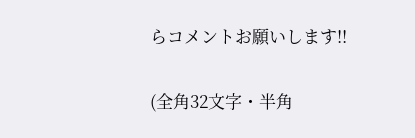らコメントお願いします!!

(全角32文字・半角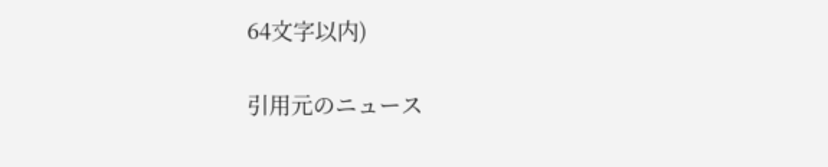64文字以内)

引用元のニュース